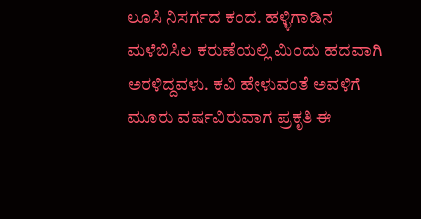ಲೂಸಿ ನಿಸರ್ಗದ ಕಂದ. ಹಳ್ಳಿಗಾಡಿನ ಮಳೆಬಿಸಿಲ ಕರುಣೆಯಲ್ಲಿ ಮಿಂದು ಹದವಾಗಿ ಅರಳಿದ್ದವಳು. ಕವಿ ಹೇಳುವಂತೆ ಅವಳಿಗೆ ಮೂರು ವರ್ಷವಿರುವಾಗ ಪ್ರಕೃತಿ ಈ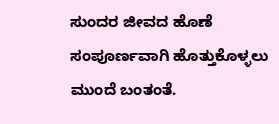ಸುಂದರ ಜೀವದ ಹೊಣೆ ಸಂಪೂರ್ಣವಾಗಿ ಹೊತ್ತುಕೊಳ್ಳಲು ಮುಂದೆ ಬಂತಂತೆ.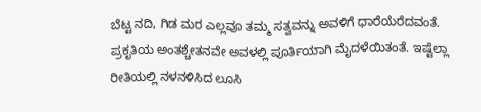ಬೆಟ್ಟ ನದಿ, ಗಿಡ ಮರ ಎಲ್ಲವೂ ತಮ್ಮ ಸತ್ವವನ್ನು ಅವಳಿಗೆ ಧಾರೆಯೆರೆದವಂತೆ. ಪ್ರಕೃತಿಯ ಅಂತಶ್ಚೇತನವೇ ಅವಳಲ್ಲಿ ಪೂರ್ತಿಯಾಗಿ ಮೈದಳೆಯಿತಂತೆ. ಇಷ್ಟೆಲ್ಲಾ ರೀತಿಯಲ್ಲಿ ನಳನಳಿಸಿದ ಲೂಸಿ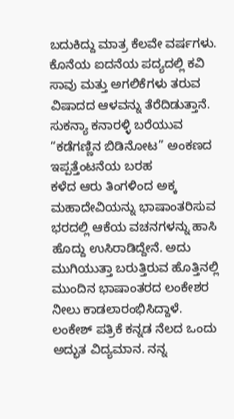ಬದುಕಿದ್ದು ಮಾತ್ರ ಕೆಲವೇ ವರ್ಷಗಳು. ಕೊನೆಯ ಐದನೆಯ ಪದ್ಯದಲ್ಲಿ ಕವಿ ಸಾವು ಮತ್ತು ಅಗಲಿಕೆಗಳು ತರುವ ವಿಷಾದದ ಆಳವನ್ನು ತೆರೆದಿಡುತ್ತಾನೆ.
ಸುಕನ್ಯಾ ಕನಾರಳ್ಳಿ ಬರೆಯುವ “ಕಡೆಗಣ್ಣಿನ ಬಿಡಿನೋಟ” ಅಂಕಣದ ಇಪ್ಪತ್ತೆಂಟನೆಯ ಬರಹ
ಕಳೆದ ಆರು ತಿಂಗಳಿಂದ ಅಕ್ಕ ಮಹಾದೇವಿಯನ್ನು ಭಾಷಾಂತರಿಸುವ ಭರದಲ್ಲಿ ಆಕೆಯ ವಚನಗಳನ್ನು ಹಾಸಿ ಹೊದ್ದು ಉಸಿರಾಡಿದ್ದೇನೆ. ಅದು ಮುಗಿಯುತ್ತಾ ಬರುತ್ತಿರುವ ಹೊತ್ತಿನಲ್ಲಿ ಮುಂದಿನ ಭಾಷಾಂತರದ ಲಂಕೇಶರ ನೀಲು ಕಾಡಲಾರಂಭಿಸಿದ್ದಾಳೆ.
ಲಂಕೇಶ್ ಪತ್ರಿಕೆ ಕನ್ನಡ ನೆಲದ ಒಂದು ಅದ್ಭುತ ವಿದ್ಯಮಾನ. ನನ್ನ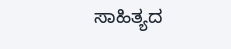ಸಾಹಿತ್ಯದ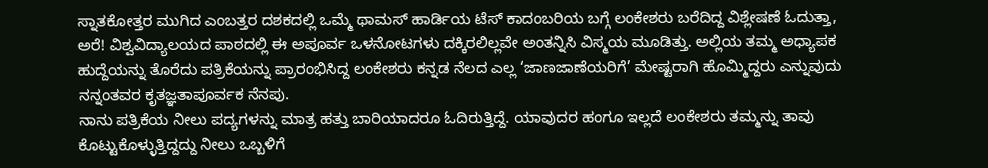ಸ್ನಾತಕೋತ್ತರ ಮುಗಿದ ಎಂಬತ್ತರ ದಶಕದಲ್ಲಿ ಒಮ್ಮೆ ಥಾಮಸ್ ಹಾರ್ಡಿಯ ಟೆಸ್ ಕಾದಂಬರಿಯ ಬಗ್ಗೆ ಲಂಕೇಶರು ಬರೆದಿದ್ದ ವಿಶ್ಲೇಷಣೆ ಓದುತ್ತಾ, ಅರೆ! ವಿಶ್ವವಿದ್ಯಾಲಯದ ಪಾಠದಲ್ಲಿ ಈ ಅಪೂರ್ವ ಒಳನೋಟಗಳು ದಕ್ಕಿರಲಿಲ್ಲವೇ ಅಂತನ್ನಿಸಿ ವಿಸ್ಮಯ ಮೂಡಿತ್ತು. ಅಲ್ಲಿಯ ತಮ್ಮ ಅಧ್ಯಾಪಕ ಹುದ್ದೆಯನ್ನು ತೊರೆದು ಪತ್ರಿಕೆಯನ್ನು ಪ್ರಾರಂಭಿಸಿದ್ದ ಲಂಕೇಶರು ಕನ್ನಡ ನೆಲದ ಎಲ್ಲ ‘ಜಾಣಜಾಣೆಯರಿಗೆ’ ಮೇಷ್ಟರಾಗಿ ಹೊಮ್ಮಿದ್ದರು ಎನ್ನುವುದು ನನ್ನಂತವರ ಕೃತಜ್ಞತಾಪೂರ್ವಕ ನೆನಪು.
ನಾನು ಪತ್ರಿಕೆಯ ನೀಲು ಪದ್ಯಗಳನ್ನು ಮಾತ್ರ ಹತ್ತು ಬಾರಿಯಾದರೂ ಓದಿರುತ್ತಿದ್ದೆ. ಯಾವುದರ ಹಂಗೂ ಇಲ್ಲದೆ ಲಂಕೇಶರು ತಮ್ಮನ್ನು ತಾವು ಕೊಟ್ಟುಕೊಳ್ಳುತ್ತಿದ್ದದ್ದು ನೀಲು ಒಬ್ಬಳಿಗೆ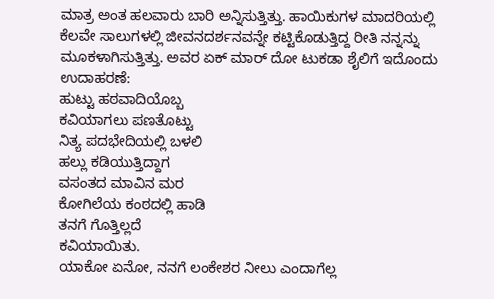ಮಾತ್ರ ಅಂತ ಹಲವಾರು ಬಾರಿ ಅನ್ನಿಸುತ್ತಿತ್ತು. ಹಾಯಿಕುಗಳ ಮಾದರಿಯಲ್ಲಿ ಕೆಲವೇ ಸಾಲುಗಳಲ್ಲಿ ಜೀವನದರ್ಶನವನ್ನೇ ಕಟ್ಟಿಕೊಡುತ್ತಿದ್ದ ರೀತಿ ನನ್ನನ್ನು ಮೂಕಳಾಗಿಸುತ್ತಿತ್ತು. ಅವರ ಏಕ್ ಮಾರ್ ದೋ ಟುಕಡಾ ಶೈಲಿಗೆ ಇದೊಂದು ಉದಾಹರಣೆ:
ಹುಟ್ಟು ಹಠವಾದಿಯೊಬ್ಬ
ಕವಿಯಾಗಲು ಪಣತೊಟ್ಟು
ನಿತ್ಯ ಪದಭೇದಿಯಲ್ಲಿ ಬಳಲಿ
ಹಲ್ಲು ಕಡಿಯುತ್ತಿದ್ದಾಗ
ವಸಂತದ ಮಾವಿನ ಮರ
ಕೋಗಿಲೆಯ ಕಂಠದಲ್ಲಿ ಹಾಡಿ
ತನಗೆ ಗೊತ್ತಿಲ್ಲದೆ
ಕವಿಯಾಯಿತು.
ಯಾಕೋ ಏನೋ, ನನಗೆ ಲಂಕೇಶರ ನೀಲು ಎಂದಾಗೆಲ್ಲ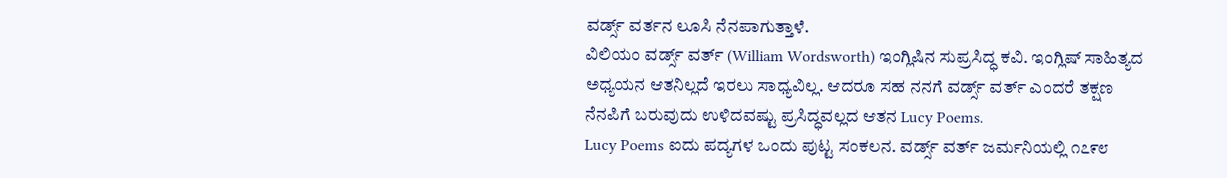ವರ್ಡ್ಸ್ ವರ್ತನ ಲೂಸಿ ನೆನಪಾಗುತ್ತಾಳೆ.
ವಿಲಿಯಂ ವರ್ಡ್ಸ್ ವರ್ತ್ (William Wordsworth) ಇಂಗ್ಲಿಷಿನ ಸುಪ್ರಸಿದ್ಧ ಕವಿ. ಇಂಗ್ಲಿಷ್ ಸಾಹಿತ್ಯದ ಅಧ್ಯಯನ ಆತನಿಲ್ಲದೆ ಇರಲು ಸಾಧ್ಯವಿಲ್ಲ. ಆದರೂ ಸಹ ನನಗೆ ವರ್ಡ್ಸ್ ವರ್ತ್ ಎಂದರೆ ತಕ್ಷಣ ನೆನಪಿಗೆ ಬರುವುದು ಉಳಿದವಷ್ಟು ಪ್ರಸಿದ್ಧವಲ್ಲದ ಆತನ Lucy Poems.
Lucy Poems ಐದು ಪದ್ಯಗಳ ಒಂದು ಪುಟ್ಟ ಸಂಕಲನ. ವರ್ಡ್ಸ್ ವರ್ತ್ ಜರ್ಮನಿಯಲ್ಲಿ ೧೭೯೮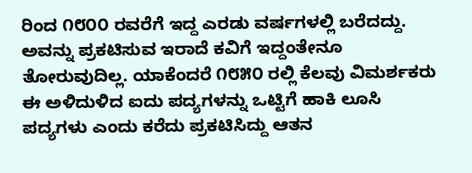ರಿಂದ ೧೮೦೦ ರವರೆಗೆ ಇದ್ದ ಎರಡು ವರ್ಷಗಳಲ್ಲಿ ಬರೆದದ್ದು. ಅವನ್ನು ಪ್ರಕಟಿಸುವ ಇರಾದೆ ಕವಿಗೆ ಇದ್ದಂತೇನೂ ತೋರುವುದಿಲ್ಲ. ಯಾಕೆಂದರೆ ೧೮೫೦ ರಲ್ಲಿ ಕೆಲವು ವಿಮರ್ಶಕರು ಈ ಅಳಿದುಳಿದ ಐದು ಪದ್ಯಗಳನ್ನು ಒಟ್ಟಿಗೆ ಹಾಕಿ ಲೂಸಿ ಪದ್ಯಗಳು ಎಂದು ಕರೆದು ಪ್ರಕಟಿಸಿದ್ದು ಆತನ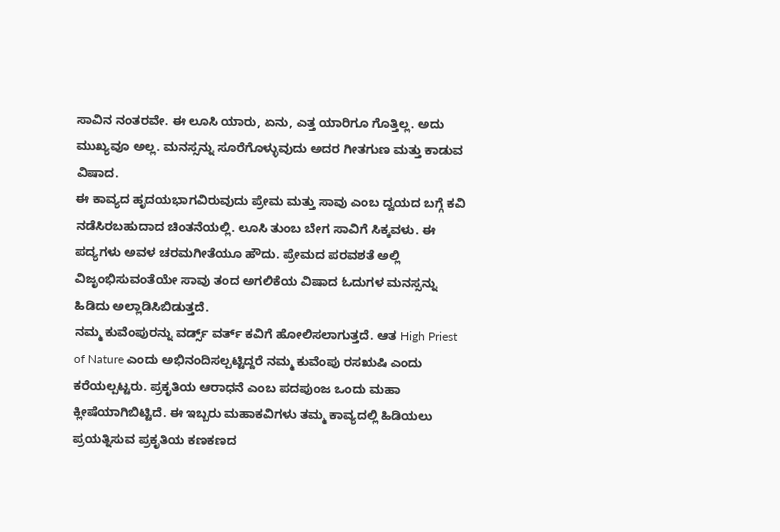ಸಾವಿನ ನಂತರವೇ. ಈ ಲೂಸಿ ಯಾರು, ಏನು, ಎತ್ತ ಯಾರಿಗೂ ಗೊತ್ತಿಲ್ಲ. ಅದು ಮುಖ್ಯವೂ ಅಲ್ಲ. ಮನಸ್ಸನ್ನು ಸೂರೆಗೊಳ್ಳುವುದು ಅದರ ಗೀತಗುಣ ಮತ್ತು ಕಾಡುವ ವಿಷಾದ.
ಈ ಕಾವ್ಯದ ಹೃದಯಭಾಗವಿರುವುದು ಪ್ರೇಮ ಮತ್ತು ಸಾವು ಎಂಬ ದ್ವಯದ ಬಗ್ಗೆ ಕವಿ ನಡೆಸಿರಬಹುದಾದ ಚಿಂತನೆಯಲ್ಲಿ. ಲೂಸಿ ತುಂಬ ಬೇಗ ಸಾವಿಗೆ ಸಿಕ್ಕವಳು. ಈ ಪದ್ಯಗಳು ಅವಳ ಚರಮಗೀತೆಯೂ ಹೌದು. ಪ್ರೇಮದ ಪರವಶತೆ ಅಲ್ಲಿ ವಿಜೃಂಭಿಸುವಂತೆಯೇ ಸಾವು ತಂದ ಅಗಲಿಕೆಯ ವಿಷಾದ ಓದುಗಳ ಮನಸ್ಸನ್ನು ಹಿಡಿದು ಅಲ್ಲಾಡಿಸಿಬಿಡುತ್ತದೆ.
ನಮ್ಮ ಕುವೆಂಪುರನ್ನು ವರ್ಡ್ಸ್ ವರ್ತ್ ಕವಿಗೆ ಹೋಲಿಸಲಾಗುತ್ತದೆ. ಆತ High Priest of Nature ಎಂದು ಅಭಿನಂದಿಸಲ್ಪಟ್ಟಿದ್ದರೆ ನಮ್ಮ ಕುವೆಂಪು ರಸಋಷಿ ಎಂದು ಕರೆಯಲ್ಪಟ್ಟರು. ಪ್ರಕೃತಿಯ ಆರಾಧನೆ ಎಂಬ ಪದಪುಂಜ ಒಂದು ಮಹಾ ಕ್ಲೀಷೆಯಾಗಿಬಿಟ್ಟಿದೆ. ಈ ಇಬ್ಬರು ಮಹಾಕವಿಗಳು ತಮ್ಮ ಕಾವ್ಯದಲ್ಲಿ ಹಿಡಿಯಲು ಪ್ರಯತ್ನಿಸುವ ಪ್ರಕೃತಿಯ ಕಣಕಣದ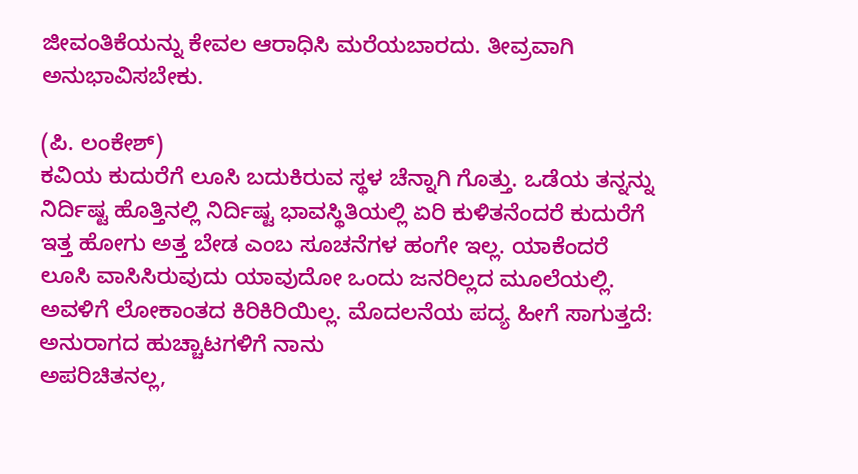ಜೀವಂತಿಕೆಯನ್ನು ಕೇವಲ ಆರಾಧಿಸಿ ಮರೆಯಬಾರದು. ತೀವ್ರವಾಗಿ ಅನುಭಾವಿಸಬೇಕು.

(ಪಿ. ಲಂಕೇಶ್)
ಕವಿಯ ಕುದುರೆಗೆ ಲೂಸಿ ಬದುಕಿರುವ ಸ್ಥಳ ಚೆನ್ನಾಗಿ ಗೊತ್ತು. ಒಡೆಯ ತನ್ನನ್ನು ನಿರ್ದಿಷ್ಟ ಹೊತ್ತಿನಲ್ಲಿ ನಿರ್ದಿಷ್ಟ ಭಾವಸ್ಥಿತಿಯಲ್ಲಿ ಏರಿ ಕುಳಿತನೆಂದರೆ ಕುದುರೆಗೆ ಇತ್ತ ಹೋಗು ಅತ್ತ ಬೇಡ ಎಂಬ ಸೂಚನೆಗಳ ಹಂಗೇ ಇಲ್ಲ. ಯಾಕೆಂದರೆ ಲೂಸಿ ವಾಸಿಸಿರುವುದು ಯಾವುದೋ ಒಂದು ಜನರಿಲ್ಲದ ಮೂಲೆಯಲ್ಲಿ. ಅವಳಿಗೆ ಲೋಕಾಂತದ ಕಿರಿಕಿರಿಯಿಲ್ಲ. ಮೊದಲನೆಯ ಪದ್ಯ ಹೀಗೆ ಸಾಗುತ್ತದೆ:
ಅನುರಾಗದ ಹುಚ್ಚಾಟಗಳಿಗೆ ನಾನು
ಅಪರಿಚಿತನಲ್ಲ,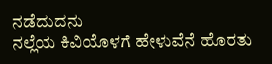ನಡೆದುದನು
ನಲ್ಲೆಯ ಕಿವಿಯೊಳಗೆ ಹೇಳುವೆನೆ ಹೊರತು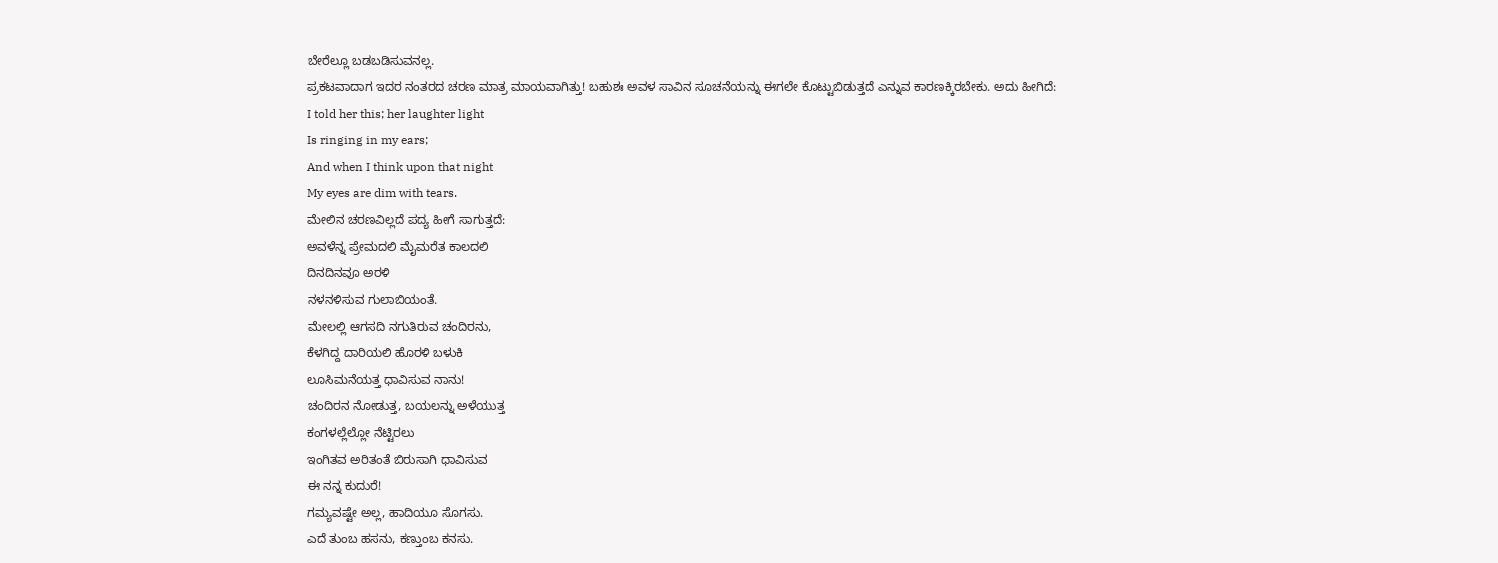ಬೇರೆಲ್ಲೂ ಬಡಬಡಿಸುವನಲ್ಲ.
ಪ್ರಕಟವಾದಾಗ ಇದರ ನಂತರದ ಚರಣ ಮಾತ್ರ ಮಾಯವಾಗಿತ್ತು! ಬಹುಶಃ ಅವಳ ಸಾವಿನ ಸೂಚನೆಯನ್ನು ಈಗಲೇ ಕೊಟ್ಟುಬಿಡುತ್ತದೆ ಎನ್ನುವ ಕಾರಣಕ್ಕಿರಬೇಕು. ಅದು ಹೀಗಿದೆ:
I told her this; her laughter light
Is ringing in my ears;
And when I think upon that night
My eyes are dim with tears.
ಮೇಲಿನ ಚರಣವಿಲ್ಲದೆ ಪದ್ಯ ಹೀಗೆ ಸಾಗುತ್ತದೆ:
ಅವಳೆನ್ನ ಪ್ರೇಮದಲಿ ಮೈಮರೆತ ಕಾಲದಲಿ
ದಿನದಿನವೂ ಅರಳಿ
ನಳನಳಿಸುವ ಗುಲಾಬಿಯಂತೆ.
ಮೇಲಲ್ಲಿ ಆಗಸದಿ ನಗುತಿರುವ ಚಂದಿರನು,
ಕೆಳಗಿದ್ದ ದಾರಿಯಲಿ ಹೊರಳಿ ಬಳುಕಿ
ಲೂಸಿಮನೆಯತ್ತ ಧಾವಿಸುವ ನಾನು!
ಚಂದಿರನ ನೋಡುತ್ತ, ಬಯಲನ್ನು ಅಳೆಯುತ್ತ
ಕಂಗಳಲ್ಲೆಲ್ಲೋ ನೆಟ್ಟಿರಲು
ಇಂಗಿತವ ಅರಿತಂತೆ ಬಿರುಸಾಗಿ ಧಾವಿಸುವ
ಈ ನನ್ನ ಕುದುರೆ!
ಗಮ್ಯವಷ್ಟೇ ಅಲ್ಲ, ಹಾದಿಯೂ ಸೊಗಸು.
ಎದೆ ತುಂಬ ಹಸನು, ಕಣ್ತುಂಬ ಕನಸು.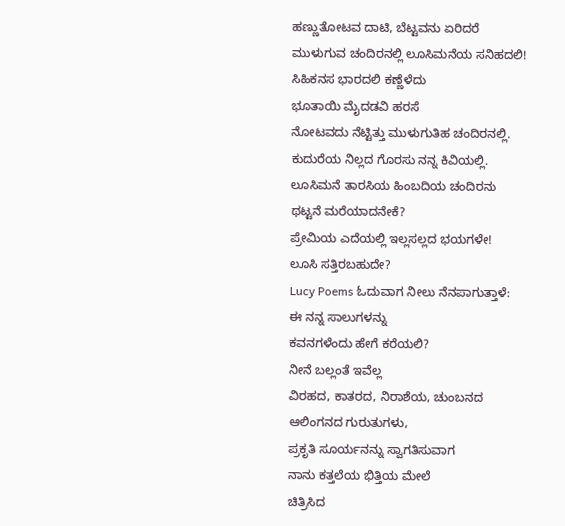ಹಣ್ಣುತೋಟವ ದಾಟಿ, ಬೆಟ್ಟವನು ಏರಿದರೆ
ಮುಳುಗುವ ಚಂದಿರನಲ್ಲಿ ಲೂಸಿಮನೆಯ ಸನಿಹದಲಿ!
ಸಿಹಿಕನಸ ಭಾರದಲಿ ಕಣ್ಣೆಳೆದು
ಭೂತಾಯಿ ಮೈದಡವಿ ಹರಸೆ
ನೋಟವದು ನೆಟ್ಟಿತ್ತು ಮುಳುಗುತಿಹ ಚಂದಿರನಲ್ಲಿ.
ಕುದುರೆಯ ನಿಲ್ಲದ ಗೊರಸು ನನ್ನ ಕಿವಿಯಲ್ಲಿ.
ಲೂಸಿಮನೆ ತಾರಸಿಯ ಹಿಂಬದಿಯ ಚಂದಿರನು
ಥಟ್ಟನೆ ಮರೆಯಾದನೇಕೆ?
ಪ್ರೇಮಿಯ ಎದೆಯಲ್ಲಿ ಇಲ್ಲಸಲ್ಲದ ಭಯಗಳೇ!
ಲೂಸಿ ಸತ್ತಿರಬಹುದೇ?
Lucy Poems ಓದುವಾಗ ನೀಲು ನೆನಪಾಗುತ್ತಾಳೆ:
ಈ ನನ್ನ ಸಾಲುಗಳನ್ನು
ಕವನಗಳೆಂದು ಹೇಗೆ ಕರೆಯಲಿ?
ನೀನೆ ಬಲ್ಲಂತೆ ಇವೆಲ್ಲ
ವಿರಹದ, ಕಾತರದ, ನಿರಾಶೆಯ, ಚುಂಬನದ
ಆಲಿಂಗನದ ಗುರುತುಗಳು,
ಪ್ರಕೃತಿ ಸೂರ್ಯನನ್ನು ಸ್ವಾಗತಿಸುವಾಗ
ನಾನು ಕತ್ತಲೆಯ ಭಿತ್ತಿಯ ಮೇಲೆ
ಚಿತ್ರಿಸಿದ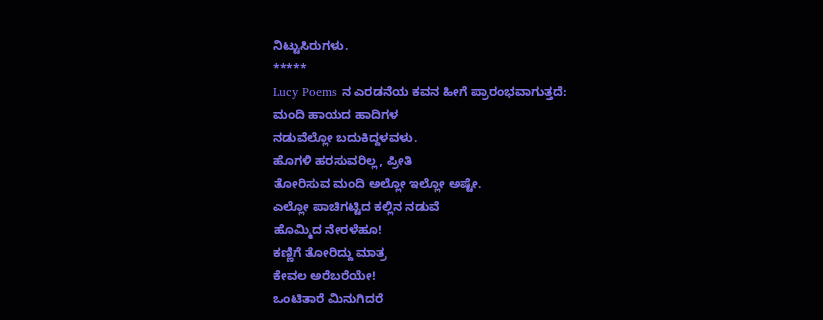ನಿಟ್ಟುಸಿರುಗಳು.
*****
Lucy Poems ನ ಎರಡನೆಯ ಕವನ ಹೀಗೆ ಪ್ರಾರಂಭವಾಗುತ್ತದೆ:
ಮಂದಿ ಹಾಯದ ಹಾದಿಗಳ
ನಡುವೆಲ್ಲೋ ಬದುಕಿದ್ದಳವಳು.
ಹೊಗಳಿ ಹರಸುವರಿಲ್ಲ, ಪ್ರೀತಿ
ತೋರಿಸುವ ಮಂದಿ ಅಲ್ಲೋ ಇಲ್ಲೋ ಅಷ್ಟೇ.
ಎಲ್ಲೋ ಪಾಚಿಗಟ್ಟಿದ ಕಲ್ಲಿನ ನಡುವೆ
ಹೊಮ್ಮಿದ ನೇರಳೆಹೂ!
ಕಣ್ಣಿಗೆ ತೋರಿದ್ದು ಮಾತ್ರ
ಕೇವಲ ಅರೆಬರೆಯೇ!
ಒಂಟಿತಾರೆ ಮಿನುಗಿದರೆ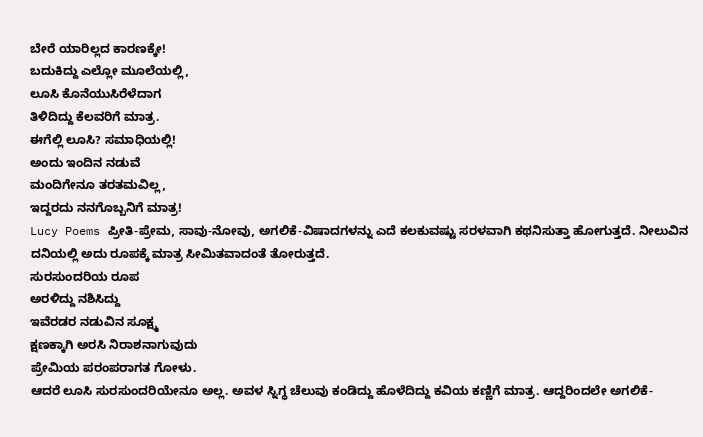ಬೇರೆ ಯಾರಿಲ್ಲದ ಕಾರಣಕ್ಕೇ!
ಬದುಕಿದ್ದು ಎಲ್ಲೋ ಮೂಲೆಯಲ್ಲಿ,
ಲೂಸಿ ಕೊನೆಯುಸಿರೆಳೆದಾಗ
ತಿಳಿದಿದ್ದು ಕೆಲವರಿಗೆ ಮಾತ್ರ.
ಈಗೆಲ್ಲಿ ಲೂಸಿ? ಸಮಾಧಿಯಲ್ಲಿ!
ಅಂದು ಇಂದಿನ ನಡುವೆ
ಮಂದಿಗೇನೂ ತರತಮವಿಲ್ಲ,
ಇದ್ದರದು ನನಗೊಬ್ಬನಿಗೆ ಮಾತ್ರ!
Lucy Poems ಪ್ರೀತಿ-ಪ್ರೇಮ, ಸಾವು-ನೋವು, ಅಗಲಿಕೆ-ವಿಷಾದಗಳನ್ನು ಎದೆ ಕಲಕುವಷ್ಟು ಸರಳವಾಗಿ ಕಥನಿಸುತ್ತಾ ಹೋಗುತ್ತದೆ. ನೀಲುವಿನ ದನಿಯಲ್ಲಿ ಅದು ರೂಪಕ್ಕೆ ಮಾತ್ರ ಸೀಮಿತವಾದಂತೆ ತೋರುತ್ತದೆ.
ಸುರಸುಂದರಿಯ ರೂಪ
ಅರಳಿದ್ದು ನಶಿಸಿದ್ದು
ಇವೆರಡರ ನಡುವಿನ ಸೂಕ್ಷ್ಮ
ಕ್ಷಣಕ್ಕಾಗಿ ಅರಸಿ ನಿರಾಶನಾಗುವುದು
ಪ್ರೇಮಿಯ ಪರಂಪರಾಗತ ಗೋಳು.
ಆದರೆ ಲೂಸಿ ಸುರಸುಂದರಿಯೇನೂ ಅಲ್ಲ. ಅವಳ ಸ್ನಿಗ್ಧ ಚೆಲುವು ಕಂಡಿದ್ದು ಹೊಳೆದಿದ್ದು ಕವಿಯ ಕಣ್ಣಿಗೆ ಮಾತ್ರ. ಆದ್ದರಿಂದಲೇ ಅಗಲಿಕೆ-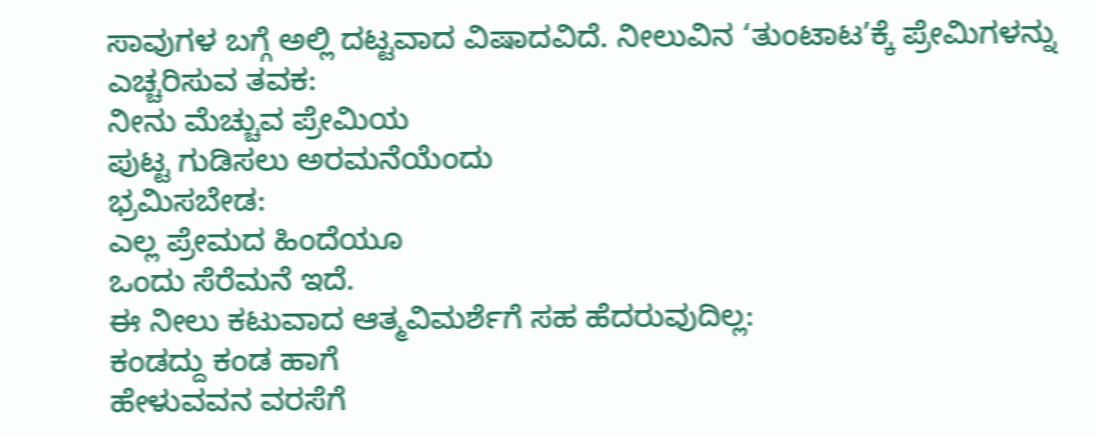ಸಾವುಗಳ ಬಗ್ಗೆ ಅಲ್ಲಿ ದಟ್ಟವಾದ ವಿಷಾದವಿದೆ. ನೀಲುವಿನ ‘ತುಂಟಾಟ’ಕ್ಕೆ ಪ್ರೇಮಿಗಳನ್ನು ಎಚ್ಚರಿಸುವ ತವಕ:
ನೀನು ಮೆಚ್ಚುವ ಪ್ರೇಮಿಯ
ಪುಟ್ಟ ಗುಡಿಸಲು ಅರಮನೆಯೆಂದು
ಭ್ರಮಿಸಬೇಡ:
ಎಲ್ಲ ಪ್ರೇಮದ ಹಿಂದೆಯೂ
ಒಂದು ಸೆರೆಮನೆ ಇದೆ.
ಈ ನೀಲು ಕಟುವಾದ ಆತ್ಮವಿಮರ್ಶೆಗೆ ಸಹ ಹೆದರುವುದಿಲ್ಲ:
ಕಂಡದ್ದು ಕಂಡ ಹಾಗೆ
ಹೇಳುವವನ ವರಸೆಗೆ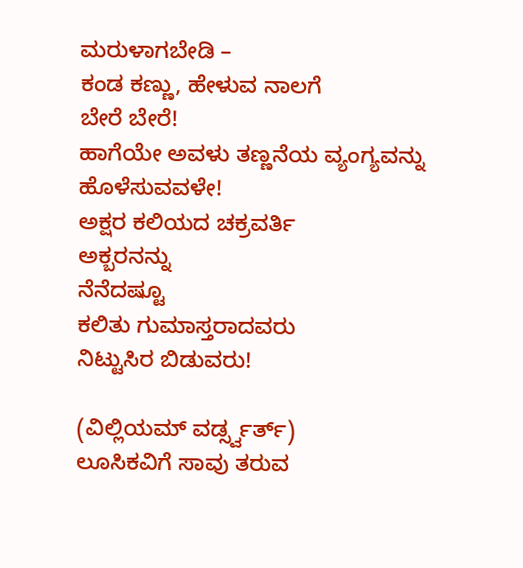ಮರುಳಾಗಬೇಡಿ –
ಕಂಡ ಕಣ್ಣು, ಹೇಳುವ ನಾಲಗೆ
ಬೇರೆ ಬೇರೆ!
ಹಾಗೆಯೇ ಅವಳು ತಣ್ಣನೆಯ ವ್ಯಂಗ್ಯವನ್ನು ಹೊಳೆಸುವವಳೇ!
ಅಕ್ಷರ ಕಲಿಯದ ಚಕ್ರವರ್ತಿ
ಅಕ್ಬರನನ್ನು
ನೆನೆದಷ್ಟೂ
ಕಲಿತು ಗುಮಾಸ್ತರಾದವರು
ನಿಟ್ಟುಸಿರ ಬಿಡುವರು!

(ವಿಲ್ಲಿಯಮ್ ವರ್ಡ್ಸ್ವರ್ತ್)
ಲೂಸಿಕವಿಗೆ ಸಾವು ತರುವ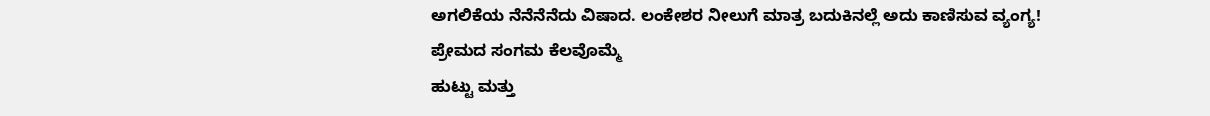ಅಗಲಿಕೆಯ ನೆನೆನೆನೆದು ವಿಷಾದ. ಲಂಕೇಶರ ನೀಲುಗೆ ಮಾತ್ರ ಬದುಕಿನಲ್ಲೆ ಅದು ಕಾಣಿಸುವ ವ್ಯಂಗ್ಯ!
ಪ್ರೇಮದ ಸಂಗಮ ಕೆಲವೊಮ್ಮೆ
ಹುಟ್ಟು ಮತ್ತು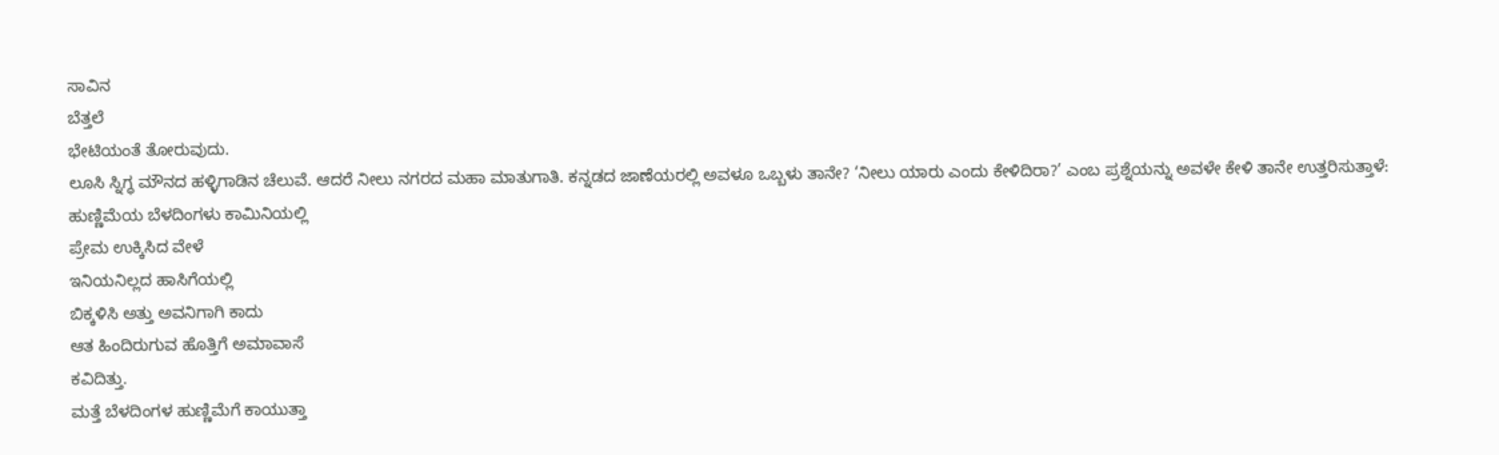ಸಾವಿನ
ಬೆತ್ತಲೆ
ಭೇಟಿಯಂತೆ ತೋರುವುದು.
ಲೂಸಿ ಸ್ನಿಗ್ಧ ಮೌನದ ಹಳ್ಳಿಗಾಡಿನ ಚೆಲುವೆ. ಆದರೆ ನೀಲು ನಗರದ ಮಹಾ ಮಾತುಗಾತಿ. ಕನ್ನಡದ ಜಾಣೆಯರಲ್ಲಿ ಅವಳೂ ಒಬ್ಬಳು ತಾನೇ? ‘ನೀಲು ಯಾರು ಎಂದು ಕೇಳಿದಿರಾ?’ ಎಂಬ ಪ್ರಶ್ನೆಯನ್ನು ಅವಳೇ ಕೇಳಿ ತಾನೇ ಉತ್ತರಿಸುತ್ತಾಳೆ:
ಹುಣ್ಣಿಮೆಯ ಬೆಳದಿಂಗಳು ಕಾಮಿನಿಯಲ್ಲಿ
ಪ್ರೇಮ ಉಕ್ಕಿಸಿದ ವೇಳೆ
ಇನಿಯನಿಲ್ಲದ ಹಾಸಿಗೆಯಲ್ಲಿ
ಬಿಕ್ಕಳಿಸಿ ಅತ್ತು ಅವನಿಗಾಗಿ ಕಾದು
ಆತ ಹಿಂದಿರುಗುವ ಹೊತ್ತಿಗೆ ಅಮಾವಾಸೆ
ಕವಿದಿತ್ತು.
ಮತ್ತೆ ಬೆಳದಿಂಗಳ ಹುಣ್ಣಿಮೆಗೆ ಕಾಯುತ್ತಾ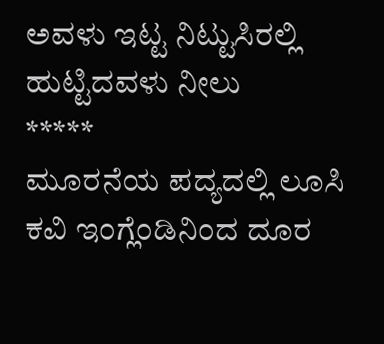ಅವಳು ಇಟ್ಟ ನಿಟ್ಟುಸಿರಲ್ಲಿ
ಹುಟ್ಟಿದವಳು ನೀಲು
*****
ಮೂರನೆಯ ಪದ್ಯದಲ್ಲಿ ಲೂಸಿ ಕವಿ ಇಂಗ್ಲೆಂಡಿನಿಂದ ದೂರ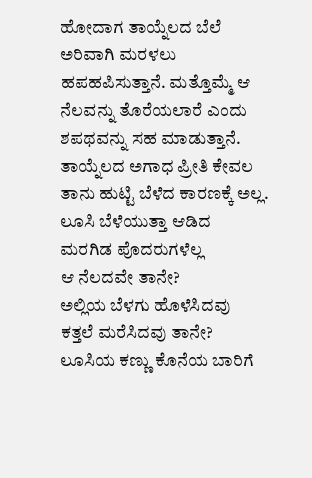ಹೋದಾಗ ತಾಯ್ನೆಲದ ಬೆಲೆ ಅರಿವಾಗಿ ಮರಳಲು ಹಪಹಪಿಸುತ್ತಾನೆ. ಮತ್ತೊಮ್ಮೆ ಆ ನೆಲವನ್ನು ತೊರೆಯಲಾರೆ ಎಂದು ಶಪಥವನ್ನು ಸಹ ಮಾಡುತ್ತಾನೆ. ತಾಯ್ನೆಲದ ಅಗಾಧ ಪ್ರೀತಿ ಕೇವಲ ತಾನು ಹುಟ್ಟಿ ಬೆಳೆದ ಕಾರಣಕ್ಕೆ ಅಲ್ಲ.
ಲೂಸಿ ಬೆಳೆಯುತ್ತಾ ಆಡಿದ
ಮರಗಿಡ ಪೊದರುಗಳೆಲ್ಲ
ಆ ನೆಲದವೇ ತಾನೇ?
ಅಲ್ಲಿಯ ಬೆಳಗು ಹೊಳೆಸಿದವು
ಕತ್ತಲೆ ಮರೆಸಿದವು ತಾನೇ?
ಲೂಸಿಯ ಕಣ್ಣು ಕೊನೆಯ ಬಾರಿಗೆ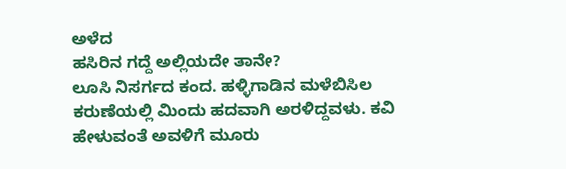ಅಳೆದ
ಹಸಿರಿನ ಗದ್ದೆ ಅಲ್ಲಿಯದೇ ತಾನೇ?
ಲೂಸಿ ನಿಸರ್ಗದ ಕಂದ. ಹಳ್ಳಿಗಾಡಿನ ಮಳೆಬಿಸಿಲ ಕರುಣೆಯಲ್ಲಿ ಮಿಂದು ಹದವಾಗಿ ಅರಳಿದ್ದವಳು. ಕವಿ ಹೇಳುವಂತೆ ಅವಳಿಗೆ ಮೂರು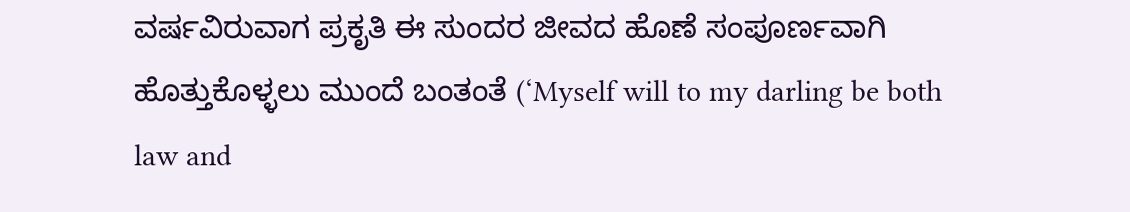ವರ್ಷವಿರುವಾಗ ಪ್ರಕೃತಿ ಈ ಸುಂದರ ಜೀವದ ಹೊಣೆ ಸಂಪೂರ್ಣವಾಗಿ ಹೊತ್ತುಕೊಳ್ಳಲು ಮುಂದೆ ಬಂತಂತೆ (‘Myself will to my darling be both law and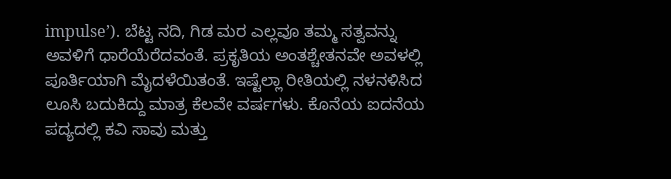impulse’). ಬೆಟ್ಟ ನದಿ, ಗಿಡ ಮರ ಎಲ್ಲವೂ ತಮ್ಮ ಸತ್ವವನ್ನು ಅವಳಿಗೆ ಧಾರೆಯೆರೆದವಂತೆ. ಪ್ರಕೃತಿಯ ಅಂತಶ್ಚೇತನವೇ ಅವಳಲ್ಲಿ ಪೂರ್ತಿಯಾಗಿ ಮೈದಳೆಯಿತಂತೆ. ಇಷ್ಟೆಲ್ಲಾ ರೀತಿಯಲ್ಲಿ ನಳನಳಿಸಿದ ಲೂಸಿ ಬದುಕಿದ್ದು ಮಾತ್ರ ಕೆಲವೇ ವರ್ಷಗಳು. ಕೊನೆಯ ಐದನೆಯ ಪದ್ಯದಲ್ಲಿ ಕವಿ ಸಾವು ಮತ್ತು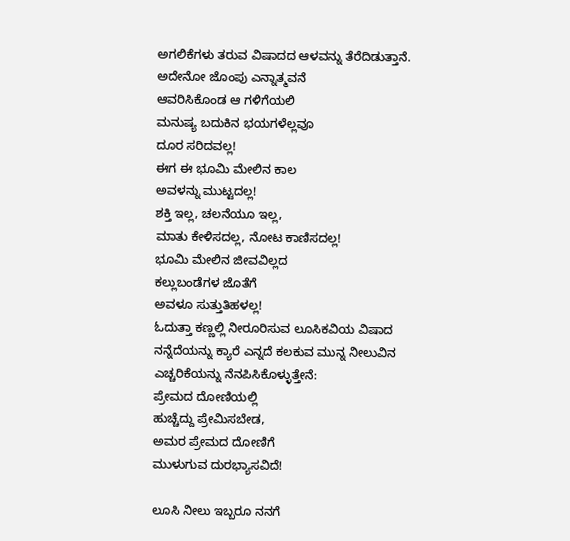ಅಗಲಿಕೆಗಳು ತರುವ ವಿಷಾದದ ಆಳವನ್ನು ತೆರೆದಿಡುತ್ತಾನೆ.
ಅದೇನೋ ಜೊಂಪು ಎನ್ನಾತ್ಮವನೆ
ಆವರಿಸಿಕೊಂಡ ಆ ಗಳಿಗೆಯಲಿ
ಮನುಷ್ಯ ಬದುಕಿನ ಭಯಗಳೆಲ್ಲವೂ
ದೂರ ಸರಿದವಲ್ಲ!
ಈಗ ಈ ಭೂಮಿ ಮೇಲಿನ ಕಾಲ
ಅವಳನ್ನು ಮುಟ್ಟದಲ್ಲ!
ಶಕ್ತಿ ಇಲ್ಲ, ಚಲನೆಯೂ ಇಲ್ಲ,
ಮಾತು ಕೇಳಿಸದಲ್ಲ, ನೋಟ ಕಾಣಿಸದಲ್ಲ!
ಭೂಮಿ ಮೇಲಿನ ಜೀವವಿಲ್ಲದ
ಕಲ್ಲುಬಂಡೆಗಳ ಜೊತೆಗೆ
ಅವಳೂ ಸುತ್ತುತಿಹಳಲ್ಲ!
ಓದುತ್ತಾ ಕಣ್ಣಲ್ಲಿ ನೀರೂರಿಸುವ ಲೂಸಿಕವಿಯ ವಿಷಾದ ನನ್ನೆದೆಯನ್ನು ಕ್ಯಾರೆ ಎನ್ನದೆ ಕಲಕುವ ಮುನ್ನ ನೀಲುವಿನ ಎಚ್ಚರಿಕೆಯನ್ನು ನೆನಪಿಸಿಕೊಳ್ಳುತ್ತೇನೆ:
ಪ್ರೇಮದ ದೋಣಿಯಲ್ಲಿ
ಹುಚ್ಚೆದ್ದು ಪ್ರೇಮಿಸಬೇಡ,
ಅಮರ ಪ್ರೇಮದ ದೋಣಿಗೆ
ಮುಳುಗುವ ದುರಭ್ಯಾಸವಿದೆ!

ಲೂಸಿ ನೀಲು ಇಬ್ಬರೂ ನನಗೆ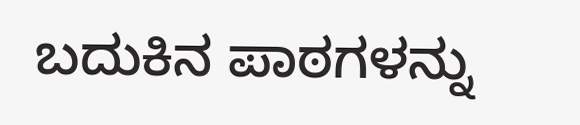ಬದುಕಿನ ಪಾಠಗಳನ್ನು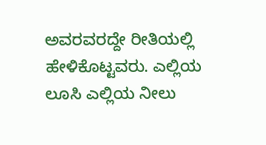ಅವರವರದ್ದೇ ರೀತಿಯಲ್ಲಿ ಹೇಳಿಕೊಟ್ಟವರು. ಎಲ್ಲಿಯ ಲೂಸಿ ಎಲ್ಲಿಯ ನೀಲು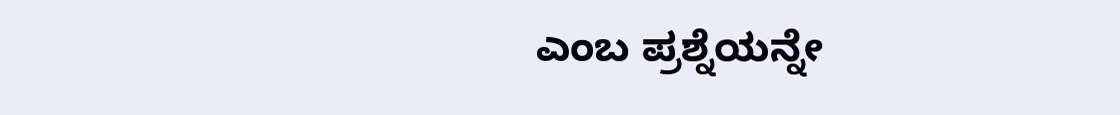ಎಂಬ ಪ್ರಶ್ನೆಯನ್ನೇ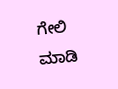ಗೇಲಿ ಮಾಡಿ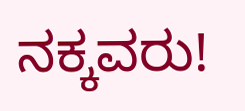ನಕ್ಕವರು!